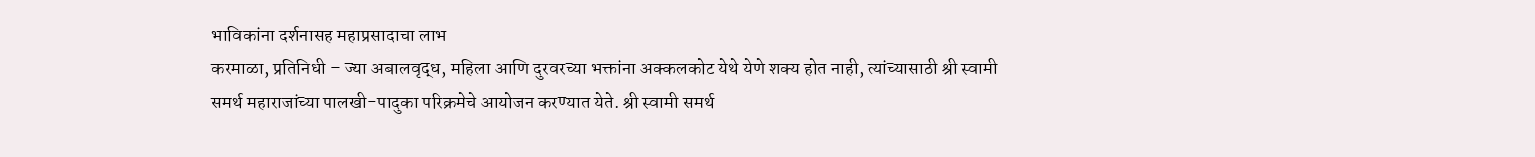भाविकांना दर्शनासह महाप्रसादाचा लाभ
करमाळा, प्रतिनिधी – ज्या अबालवृद्ध, महिला आणि दुरवरच्या भक्तांना अक्कलकोट येथे येणे शक्य होत नाही, त्यांच्यासाठी श्री स्वामी समर्थ महाराजांच्या पालखी-पादुका परिक्रमेचे आयोजन करण्यात येते. श्री स्वामी समर्थ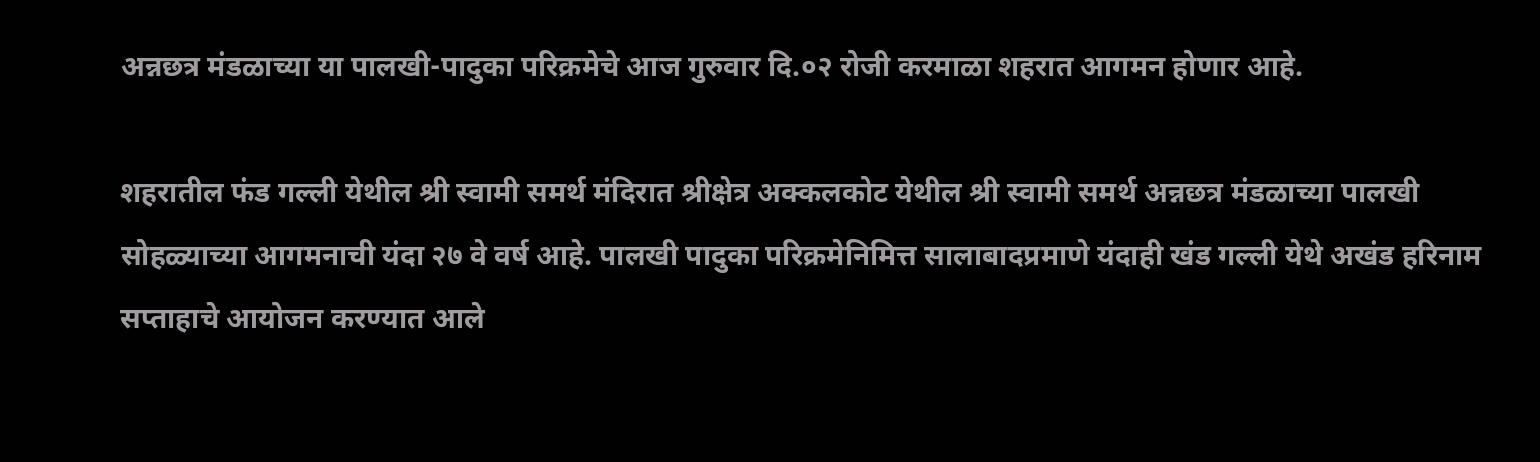अन्नछत्र मंडळाच्या या पालखी-पादुका परिक्रमेचे आज गुरुवार दि.०२ रोजी करमाळा शहरात आगमन होणार आहे.

शहरातील फंड गल्ली येथील श्री स्वामी समर्थ मंदिरात श्रीक्षेत्र अक्कलकोट येथील श्री स्वामी समर्थ अन्नछत्र मंडळाच्या पालखी सोहळ्याच्या आगमनाची यंदा २७ वे वर्ष आहे. पालखी पादुका परिक्रमेनिमित्त सालाबादप्रमाणे यंदाही खंड गल्ली येथे अखंड हरिनाम सप्ताहाचे आयोजन करण्यात आले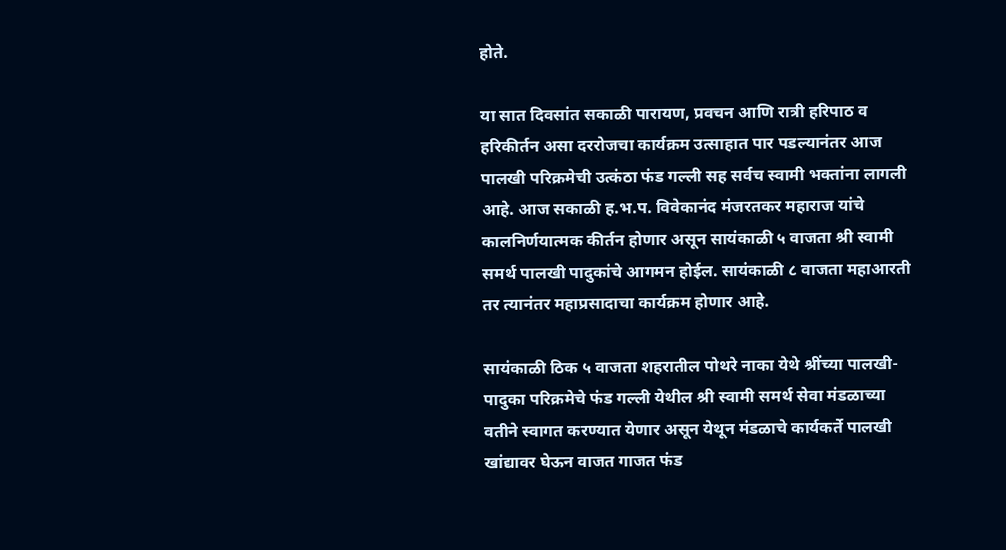होते.

या सात दिवसांत सकाळी पारायण, प्रवचन आणि रात्री हरिपाठ व हरिकीर्तन असा दररोजचा कार्यक्रम उत्साहात पार पडल्यानंतर आज पालखी परिक्रमेची उत्कंठा फंड गल्ली सह सर्वच स्वामी भक्तांना लागली आहे. आज सकाळी ह.भ.प. विवेकानंद मंजरतकर महाराज यांचे कालनिर्णयात्मक कीर्तन होणार असून सायंकाळी ५ वाजता श्री स्वामी समर्थ पालखी पादुकांचे आगमन होईल. सायंकाळी ८ वाजता महाआरती तर त्यानंतर महाप्रसादाचा कार्यक्रम होणार आहे.

सायंकाळी ठिक ५ वाजता शहरातील पोथरे नाका येथे श्रींच्या पालखी-पादुका परिक्रमेचे फंड गल्ली येथील श्री स्वामी समर्थ सेवा मंडळाच्या वतीने स्वागत करण्यात येणार असून येथून मंडळाचे कार्यकर्ते पालखी खांद्यावर घेऊन वाजत गाजत फंड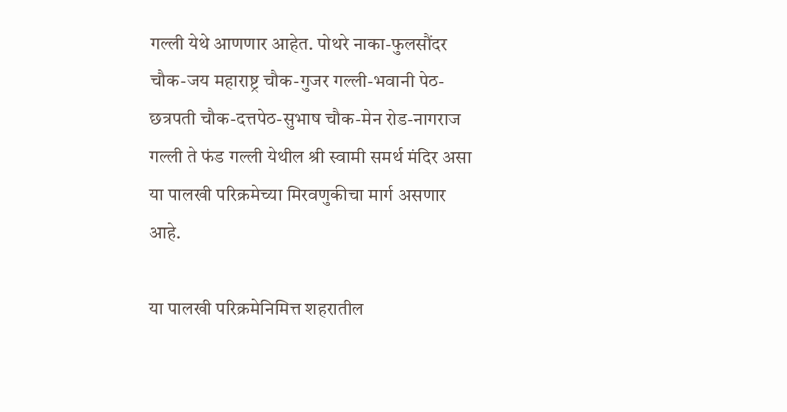गल्ली येथे आणणार आहेत. पोथरे नाका-फुलसौंदर चौक-जय महाराष्ट्र चौक-गुजर गल्ली-भवानी पेठ-छत्रपती चौक-दत्तपेठ-सुभाष चौक-मेन रोड-नागराज गल्ली ते फंड गल्ली येथील श्री स्वामी समर्थ मंदिर असा या पालखी परिक्रमेच्या मिरवणुकीचा मार्ग असणार आहे.

या पालखी परिक्रमेनिमित्त शहरातील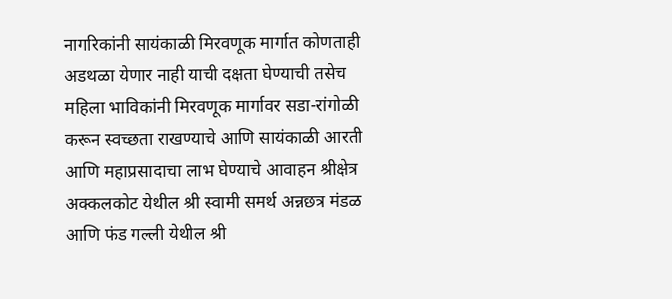नागरिकांनी सायंकाळी मिरवणूक मार्गात कोणताही अडथळा येणार नाही याची दक्षता घेण्याची तसेच महिला भाविकांनी मिरवणूक मार्गावर सडा-रांगोळी करून स्वच्छता राखण्याचे आणि सायंकाळी आरती आणि महाप्रसादाचा लाभ घेण्याचे आवाहन श्रीक्षेत्र अक्कलकोट येथील श्री स्वामी समर्थ अन्नछत्र मंडळ आणि फंड गल्ली येथील श्री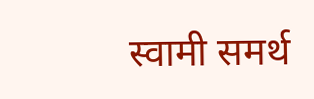स्वामी समर्थ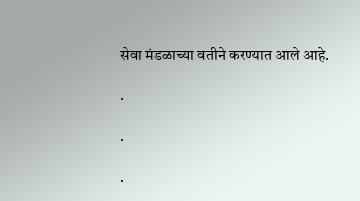सेवा मंडळाच्या वतीने करण्यात आले आहे.

.

.

.